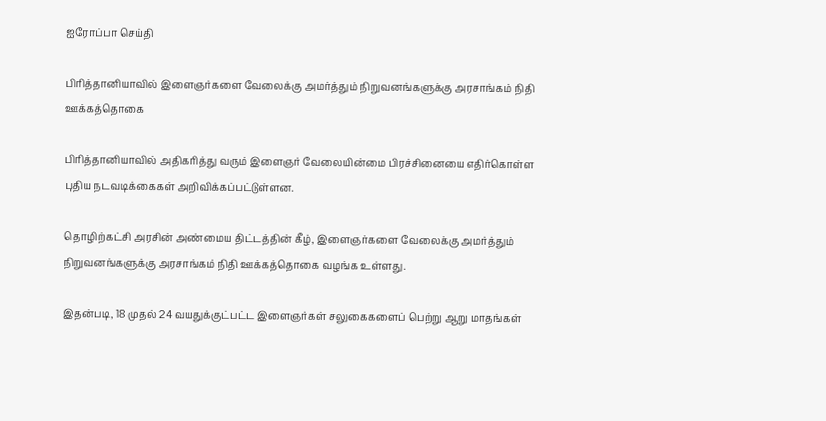ஐரோப்பா செய்தி

பிரித்தானியாவில் இளைஞர்களை வேலைக்கு அமர்த்தும் நிறுவனங்களுக்கு அரசாங்கம் நிதி ஊக்கத்தொகை

பிரித்தானியாவில் அதிகரித்து வரும் இளைஞர் வேலையின்மை பிரச்சினையை எதிர்கொள்ள புதிய நடவடிக்கைகள் அறிவிக்கப்பட்டுள்ளன.

தொழிற்கட்சி அரசின் அண்மைய திட்டத்தின் கீழ், இளைஞர்களை வேலைக்கு அமர்த்தும் நிறுவனங்களுக்கு அரசாங்கம் நிதி ஊக்கத்தொகை வழங்க உள்ளது.

இதன்படி, 18 முதல் 24 வயதுக்குட்பட்ட இளைஞர்கள் சலுகைகளைப் பெற்று ஆறு மாதங்கள்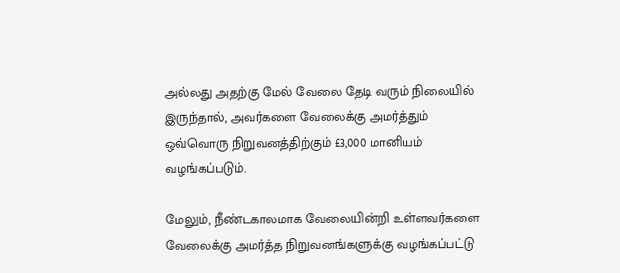அல்லது அதற்கு மேல் வேலை தேடி வரும் நிலையில் இருந்தால், அவர்களை வேலைக்கு அமர்த்தும் ஒவ்வொரு நிறுவனத்திற்கும் £3,000 மானியம் வழங்கப்படும்.

மேலும், நீண்டகாலமாக வேலையின்றி உள்ளவர்களை வேலைக்கு அமர்த்த நிறுவனங்களுக்கு வழங்கப்பட்டு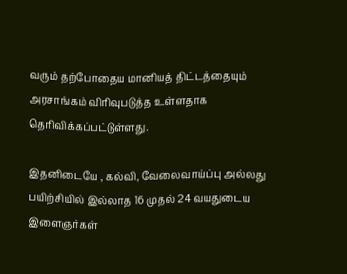வரும் தற்போதைய மானியத் திட்டத்தையும் அரசாங்கம் விரிவுபடுத்த உள்ளதாக தெரிவிக்கப்பட்டுள்ளது.

இதனிடையே , கல்வி, வேலைவாய்ப்பு அல்லது பயிற்சியில் இல்லாத 16 முதல் 24 வயதுடைய இளைஞர்கள்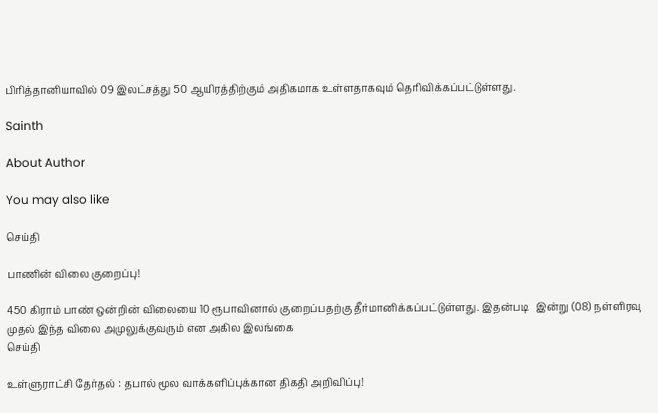பிரித்தானியாவில் 09 இலட்சத்து 50 ஆயிரத்திற்கும் அதிகமாக உள்ளதாகவும் தெரிவிக்கப்பட்டுள்ளது.

Sainth

About Author

You may also like

செய்தி

பாணின் விலை குறைப்பு!

450 கிராம் பாண் ஒன்றின் விலையை 10 ரூபாவினால் குறைப்பதற்கு தீர்மானிக்கப்பட்டுள்ளது. இதன்படி   இன்று (08) நள்ளிரவு முதல் இந்த விலை அமுலுக்குவரும் என அகில இலங்கை
செய்தி

உள்ளுராட்சி தேர்தல் : தபால் மூல வாக்களிப்புக்கான திகதி அறிவிப்பு!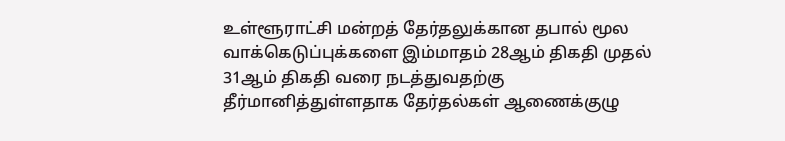உள்ளூராட்சி மன்றத் தேர்தலுக்கான தபால் மூல வாக்கெடுப்புக்களை இம்மாதம் 28ஆம் திகதி முதல் 31ஆம் திகதி வரை நடத்துவதற்கு தீர்மானித்துள்ளதாக தேர்தல்கள் ஆணைக்குழு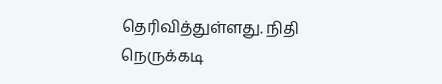தெரிவித்துள்ளது. நிதி நெருக்கடி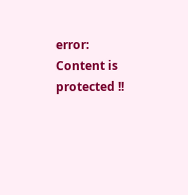error: Content is protected !!